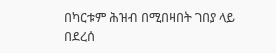በካርቱም ሕዝብ በሚበዛበት ገበያ ላይ በደረሰ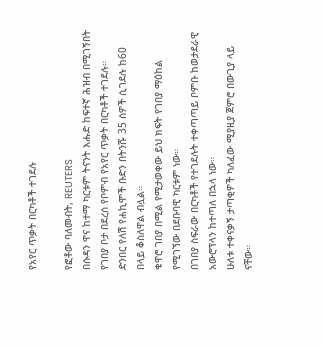የአየር ጥቃት በርካቶች ተገደሉ

የፎቶው ባለመብት, REUTERS
በሱዳን ዋና ከተማ ካርቱም ትናንት እሑድ ከፍተኛ ሕዝብ በሚገኝበት የገበያ ቦታ በደረሰ የቦምብ የአየር ጥቃት በርካቶች ተገደሉ።
ድንበር የለሽ የሐኪሞች ቡድን በትንሹ 35 ሰዎች ሲገደሉ ከ60 በላይ ቆስለዋል ብሏል።
ቁዋሮ ገበያ በሚል የሚታወቀው ይህ ክፍት የገበያ ማዕከል የሚገኘው በደቡባዊ ካርቱም ነው።
በገበያ ስፍራው በርካቶች የተገደሉት ተቀጣጣይ ቦምቡ ከወታደራዊ አውሮፕላን ከተጣለ በኋላ ነው።
ሁለቱ ተቀናቃኝ ታጣቂዎች ካለፈው ሚያዚያ ጀምሮ በውጊያ ላይ ናቸው።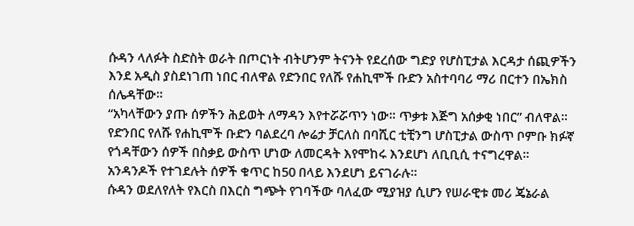ሱዳን ላለፉት ስድስት ወራት በጦርነት ብትሆንም ትናንት የደረሰው ግድያ የሆስፒታል እርዳታ ሰጪዎችን እንደ አዲስ ያስደነገጠ ነበር ብለዋል የድንበር የለሹ የሐኪሞች ቡድን አስተባባሪ ማሪ በርተን በኤክስ ሰሌዳቸው።
“አካላቸውን ያጡ ሰዎችን ሕይወት ለማዳን እየተሯሯጥን ነው። ጥቃቱ እጅግ አሰቃቂ ነበር” ብለዋል።
የድንበር የለሹ የሐኪሞች ቡድን ባልደረባ ሎሬታ ቻርለስ በባሺር ቲቺንግ ሆስፒታል ውስጥ ቦምቡ ክፉኛ የጎዳቸውን ሰዎች በስቃይ ውስጥ ሆነው ለመርዳት እየሞከሩ እንደሆነ ለቢቢሲ ተናግረዋል።
አንዳንዶች የተገደሉት ሰዎች ቁጥር ከ50 በላይ እንደሆነ ይናገራሉ።
ሱዳን ወደለየለት የእርስ በእርስ ግጭት የገባችው ባለፈው ሚያዝያ ሲሆን የሠራዊቱ መሪ ጄኔራል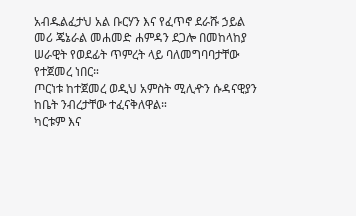አብዱልፈታህ አል ቡርሃን እና የፈጥኖ ደራሹ ኃይል መሪ ጄኔራል መሐመድ ሐምዳን ደጋሎ በመከላከያ ሠራዊት የወደፊት ጥምረት ላይ ባለመግባባታቸው የተጀመረ ነበር።
ጦርነቱ ከተጀመረ ወዲህ አምስት ሚሊዯን ሱዳናዊያን ከቤት ንብረታቸው ተፈናቅለዋል።
ካርቱም እና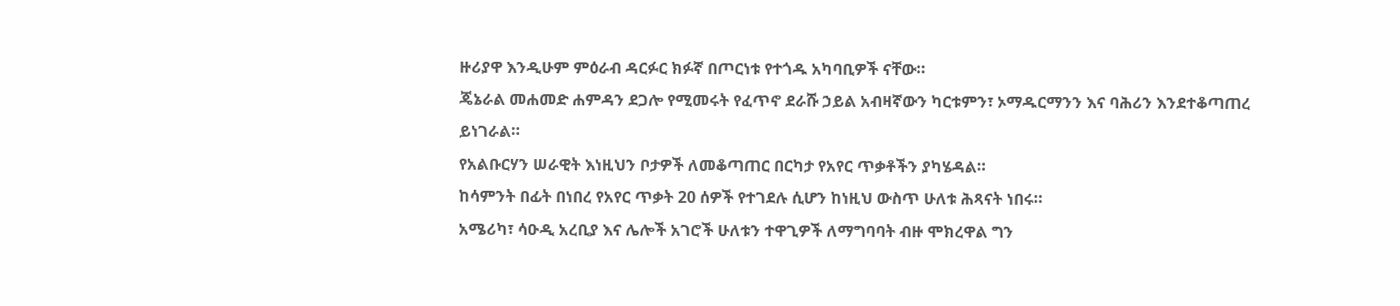ዙሪያዋ እንዲሁም ምዕራብ ዳርፉር ክፉኛ በጦርነቱ የተጎዱ አካባቢዎች ናቸው።
ጄኔራል መሐመድ ሐምዳን ደጋሎ የሚመሩት የፈጥኖ ደራሹ ኃይል አብዛኛውን ካርቱምን፣ ኦማዱርማንን እና ባሕሪን እንደተቆጣጠረ ይነገራል።
የአልቡርሃን ሠራዊት እነዚህን ቦታዎች ለመቆጣጠር በርካታ የአየር ጥቃቶችን ያካሄዳል።
ከሳምንት በፊት በነበረ የአየር ጥቃት 20 ሰዎች የተገደሉ ሲሆን ከነዚህ ውስጥ ሁለቱ ሕጻናት ነበሩ።
አሜሪካ፣ ሳዑዲ አረቢያ እና ሌሎች አገሮች ሁለቱን ተዋጊዎች ለማግባባት ብዙ ሞክረዋል ግን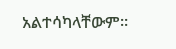አልተሳካላቸውም።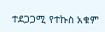ተደጋጋሚ የተኩስ አቁም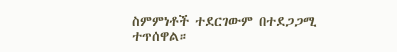ስምምነቶች ተደርገውም በተደጋጋሚ ተጥሰዋል።